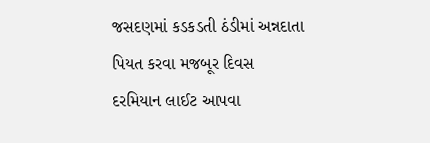જસદણમાં કડકડતી ઠંડીમાં અન્નદાતા પિયત કરવા મજબૂર દિવસ દરમિયાન લાઈટ આપવા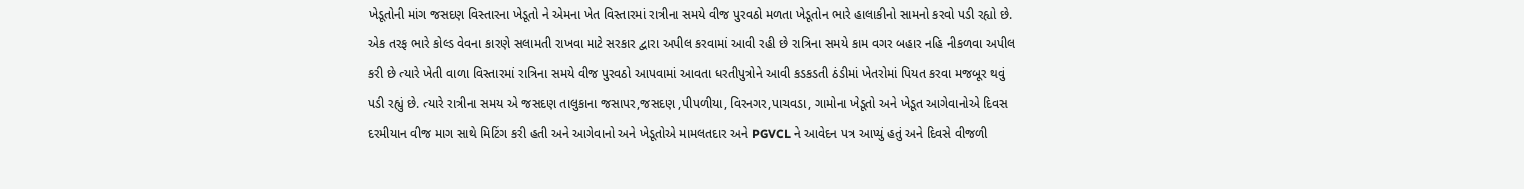ખેડૂતોની માંગ જસદણ વિસ્તારના ખેડૂતો ને એમના ખેત વિસ્તારમાં રાત્રીના સમયે વીજ પુરવઠો મળતા ખેડૂતોન ભારે હાલાકીનો સામનો કરવો પડી રહ્યો છે. એક તરફ ભારે કોલ્ડ વેવના કારણે સલામતી રાખવા માટે સરકાર દ્વારા અપીલ કરવામાં આવી રહી છે રાત્રિના સમયે કામ વગર બહાર નહિ નીકળવા અપીલ કરી છે ત્યારે ખેતી વાળા વિસ્તારમાં રાત્રિના સમયે વીજ પુરવઠો આપવામાં આવતા ધરતીપુત્રોને આવી કડકડતી ઠંડીમાં ખેતરોમાં પિયત કરવા મજબૂર થવું પડી રહ્યું છે. ત્યારે રાત્રીના સમય એ જસદણ તાલુકાના જસાપર,જસદણ ,પીપળીયા, વિરનગર,પાચવડા, ગામોના ખેડૂતો અને ખેડૂત આગેવાનોએ દિવસ દરમીયાન વીજ માગ સાથે મિટિંગ કરી હતી અને આગેવાનો અને ખેડૂતોએ મામલતદાર અને PGVCL ને આવેદન પત્ર આપ્યું હતું અને દિવસે વીજળી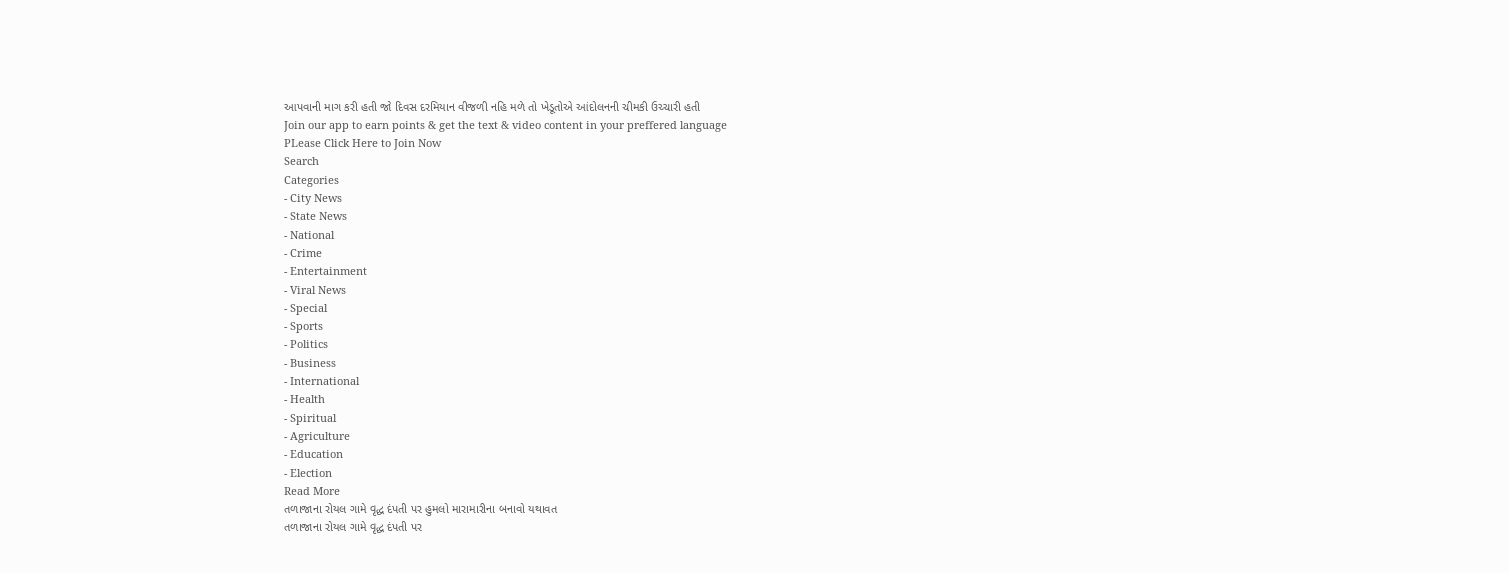આપવાની માગ કરી હતી જો દિવસ દરમિયાન વીજળી નહિ મળે તો ખેડૂતોએ આંદોલનની ચીમકી ઉચ્ચારી હતી
Join our app to earn points & get the text & video content in your preffered language
PLease Click Here to Join Now
Search
Categories
- City News
- State News
- National
- Crime
- Entertainment
- Viral News
- Special
- Sports
- Politics
- Business
- International
- Health
- Spiritual
- Agriculture
- Education
- Election
Read More
તળાજાના રોયલ ગામે વૃદ્ધ દંપતી પર હુમલો મારામારીના બનાવો યથાવત
તળાજાના રોયલ ગામે વૃદ્ધ દંપતી પર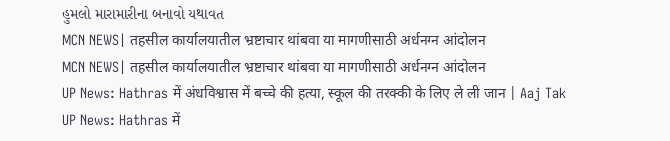હુમલો મારામારીના બનાવો યથાવત
MCN NEWS| तहसील कार्यालयातील भ्रष्टाचार थांबवा या मागणीसाठी अर्धनग्न आंदोलन
MCN NEWS| तहसील कार्यालयातील भ्रष्टाचार थांबवा या मागणीसाठी अर्धनग्न आंदोलन
UP News: Hathras में अंधविश्वास में बच्चे की हत्या, स्कूल की तरक्की के लिए ले ली जान | Aaj Tak
UP News: Hathras में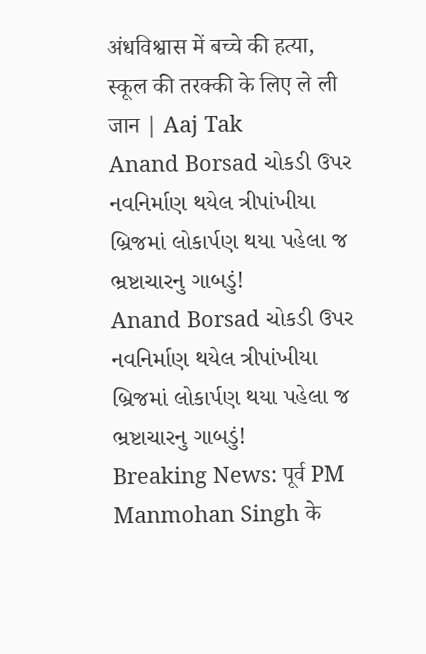अंधविश्वास में बच्चे की हत्या, स्कूल की तरक्की के लिए ले ली जान | Aaj Tak
Anand Borsad ચોકડી ઉપર નવનિર્માણ થયેલ ત્રીપાંખીયા બ્રિજમાં લોકાર્પણ થયા પહેલા જ ભ્રષ્ટાચારનુ ગાબડું!
Anand Borsad ચોકડી ઉપર નવનિર્માણ થયેલ ત્રીપાંખીયા બ્રિજમાં લોકાર્પણ થયા પહેલા જ ભ્રષ્ટાચારનુ ગાબડું!
Breaking News: पूर्व PM Manmohan Singh के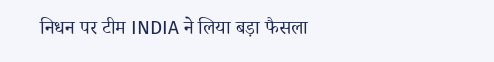निधन पर टीम INDIA ने लिया बड़ा फैसला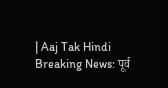| Aaj Tak Hindi
Breaking News: पूर्व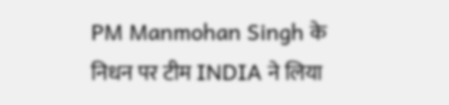PM Manmohan Singh के निधन पर टीम INDIA ने लिया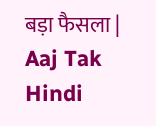बड़ा फैसला | Aaj Tak Hindi